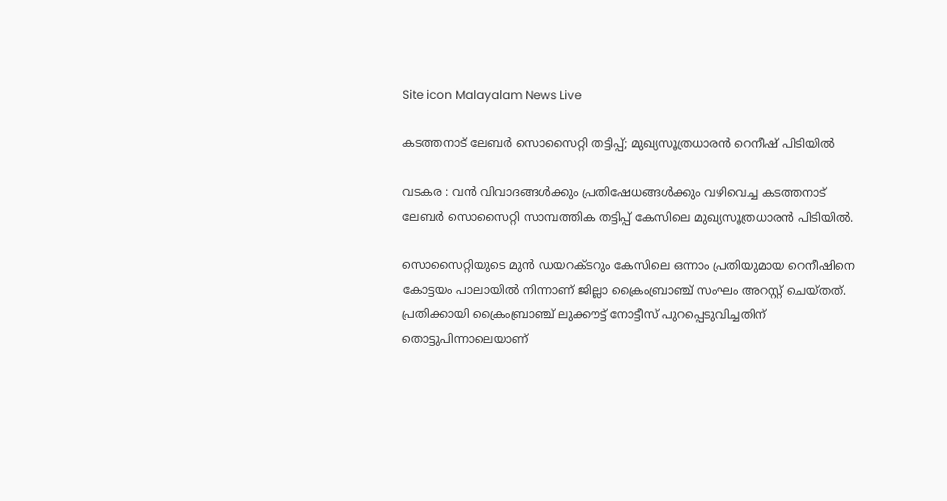Site icon Malayalam News Live

കടത്തനാട് ലേബർ സൊസൈറ്റി തട്ടിപ്പ്; മുഖ്യസൂത്രധാരൻ റെനീഷ് പിടിയിൽ

വടകര : വൻ വിവാദങ്ങൾക്കും പ്രതിഷേധങ്ങൾക്കും വഴിവെച്ച കടത്തനാട് ലേബർ സൊസൈറ്റി സാമ്പത്തിക തട്ടിപ്പ് കേസിലെ മുഖ്യസൂത്രധാരൻ പിടിയിൽ.

സൊസൈറ്റിയുടെ മുൻ ഡയറക്ടറും കേസിലെ ഒന്നാം പ്രതിയുമായ റെനീഷിനെ കോട്ടയം പാലായിൽ നിന്നാണ് ജില്ലാ ക്രൈംബ്രാഞ്ച് സംഘം അറസ്റ്റ് ചെയ്തത്. പ്രതിക്കായി ക്രൈംബ്രാഞ്ച് ലുക്കൗട്ട് നോട്ടീസ് പുറപ്പെടുവിച്ചതിന് തൊട്ടുപിന്നാലെയാണ്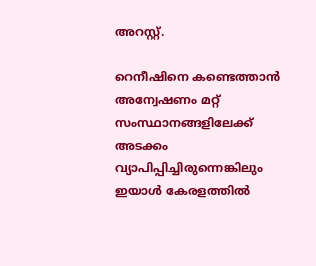അറസ്റ്റ്.

റെനീഷിനെ കണ്ടെത്താൻ അന്വേഷണം മറ്റ് സംസ്ഥാനങ്ങളിലേക്ക് അടക്കം വ്യാപിപ്പിച്ചിരുന്നെങ്കിലും ഇയാൾ കേരളത്തിൽ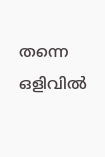തന്നെ ഒളിവിൽ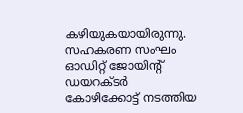കഴിയുകയായിരുന്നു. സഹകരണ സംഘം ഓഡിറ്റ് ജോയിന്റ് ഡയറക്ടർ കോഴിക്കോട്ട് നടത്തിയ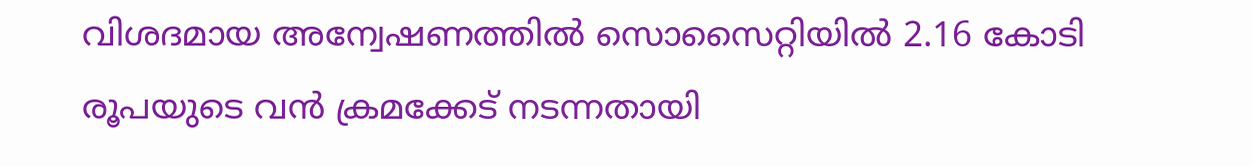വിശദമായ അന്വേഷണത്തിൽ സൊസൈറ്റിയിൽ 2.16 കോടി രൂപയുടെ വൻ ക്രമക്കേട് നടന്നതായി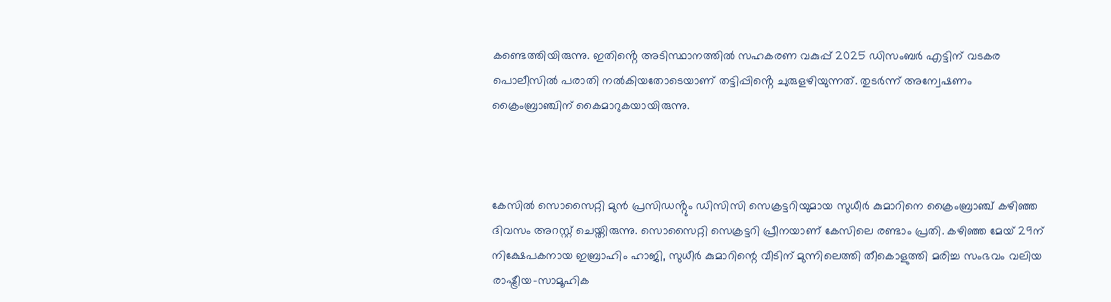കണ്ടെത്തിയിരുന്നു. ഇതിൻ്റെ അടിസ്ഥാനത്തിൽ സഹകരണ വകുപ്പ് 2025 ഡിസംബർ എട്ടിന് വടകര പൊലീസിൽ പരാതി നൽകിയതോടെയാണ് തട്ടിപ്പിൻ്റെ ചുരുളഴിയുന്നത്. തുടർന്ന് അന്വേഷണം ക്രൈംബ്രാഞ്ചിന് കൈമാറുകയായിരുന്നു.



കേസിൽ സൊസൈറ്റി മുൻ പ്രസിഡൻ്റും ഡിസിസി സെക്രട്ടറിയുമായ സുധീർ കുമാറിനെ ക്രൈംബ്രാഞ്ച് കഴിഞ്ഞ ദിവസം അറസ്റ്റ് ചെയ്തിരുന്നു. സൊസൈറ്റി സെക്രട്ടറി പ്രീനയാണ് കേസിലെ രണ്ടാം പ്രതി. കഴിഞ്ഞ മേയ് 29ന് നിക്ഷേപകനായ ഇബ്രാഹിം ഹാജി, സുധീർ കുമാറിന്റെ വീടിന് മുന്നിലെത്തി തീകൊളുത്തി മരിച്ച സംഭവം വലിയ രാഷ്ട്രീയ-സാമൂഹിക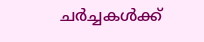ചർച്ചകൾക്ക്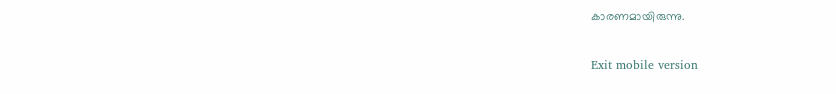കാരണമായിരുന്നു.

Exit mobile version